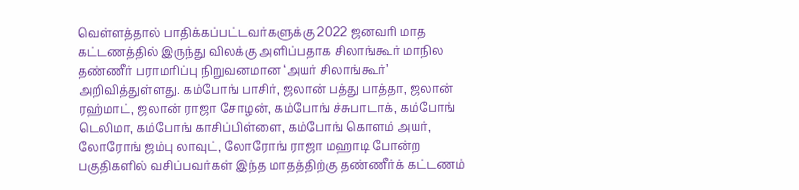வெள்ளத்தால் பாதிக்கப்பட்டவர்களுக்கு 2022 ஜனவரி மாத கட்டணத்தில் இருந்து விலக்கு அளிப்பதாக சிலாங்கூர் மாநில தண்ணீர் பராமரிப்பு நிறுவனமான ‘அயர் சிலாங்கூர்’ அறிவித்துள்ளது. கம்போங் பாசிர், ஜலான் பத்து பாத்தா, ஜலான் ரஹ்மாட், ஜலான் ராஜா சோழன், கம்போங் ச்சுபாடாக், கம்போங் டெலிமா, கம்போங் காசிப்பிள்ளை, கம்போங் கொளம் அயர், லோரோங் ஜம்பு லாவுட், லோரோங் ராஜா மஹாடி போன்ற பகுதிகளில் வசிப்பவர்கள் இந்த மாதத்திற்கு தண்ணீர்க் கட்டணம்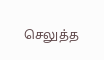செலுத்த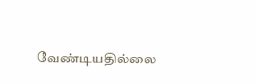வேண்டியதில்லை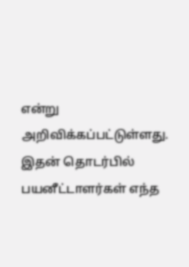என்று அறிவிக்கப்பட்டுள்ளது. இதன் தொடர்பில் பயனீட்டாளர்கள் எந்த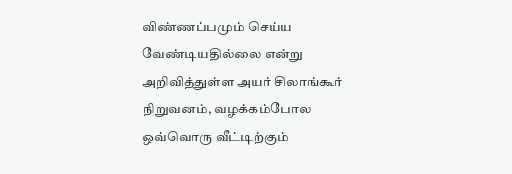விண்ணப்பமும் செய்ய வேண்டியதில்லை என்று அறிவித்துள்ள அயர் சிலாங்கூர் நிறுவனம், வழக்கம்போல ஒவ்வொரு வீட்டிற்கும்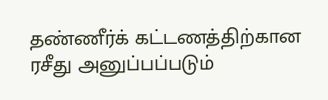தண்ணீர்க் கட்டணத்திற்கான ரசீது அனுப்பப்படும்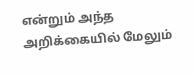என்றும் அந்த அறிக்கையில் மேலும்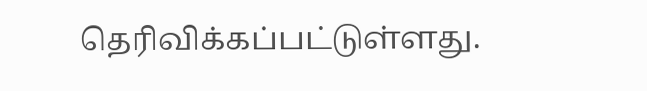தெரிவிக்கப்பட்டுள்ளது.